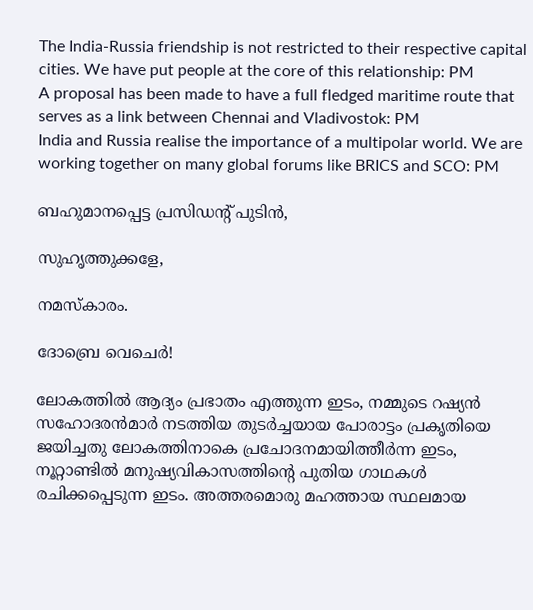The India-Russia friendship is not restricted to their respective capital cities. We have put people at the core of this relationship: PM
A proposal has been made to have a full fledged maritime route that serves as a link between Chennai and Vladivostok: PM
India and Russia realise the importance of a multipolar world. We are working together on many global forums like BRICS and SCO: PM

ബഹുമാനപ്പെട്ട പ്രസിഡന്റ് പുടിന്‍,

സുഹൃത്തുക്കളേ,

നമസ്‌കാരം.

ദോബ്രെ വെചെര്‍!

ലോകത്തില്‍ ആദ്യം പ്രഭാതം എത്തുന്ന ഇടം, നമ്മുടെ റഷ്യന്‍ സഹോദരന്‍മാര്‍ നടത്തിയ തുടര്‍ച്ചയായ പോരാട്ടം പ്രകൃതിയെ ജയിച്ചതു ലോകത്തിനാകെ പ്രചോദനമായിത്തീര്‍ന്ന ഇടം, നൂറ്റാണ്ടില്‍ മനുഷ്യവികാസത്തിന്റെ പുതിയ ഗാഥകള്‍ രചിക്കപ്പെടുന്ന ഇടം. അത്തരമൊരു മഹത്തായ സ്ഥലമായ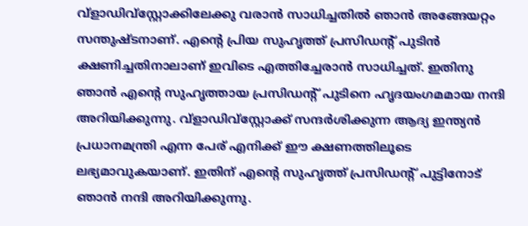വ്‌ളാഡിവ്‌സ്റ്റോക്കിലേക്കു വരാന്‍ സാധിച്ചതില്‍ ഞാന്‍ അങ്ങേയറ്റം സന്തുഷ്ടനാണ്. എന്റെ പ്രിയ സുഹൃത്ത് പ്രസിഡന്റ് പുടിന്‍ ക്ഷണിച്ചതിനാലാണ് ഇവിടെ എത്തിച്ചേരാന്‍ സാധിച്ചത്. ഇതിനു ഞാന്‍ എന്റെ സുഹൃത്തായ പ്രസിഡന്റ് പുടിനെ ഹൃദയംഗമമായ നന്ദി അറിയിക്കുന്നു. വ്‌ളാഡിവ്‌സ്റ്റോക്ക് സന്ദര്‍ശിക്കുന്ന ആദ്യ ഇന്ത്യന്‍ പ്രധാനമന്ത്രി എന്ന പേര് എനിക്ക് ഈ ക്ഷണത്തിലൂടെ ലഭ്യമാവുകയാണ്. ഇതിന് എന്റെ സുഹൃത്ത് പ്രസിഡന്റ് പുട്ടിനോട് ഞാന്‍ നന്ദി അറിയിക്കുന്നു.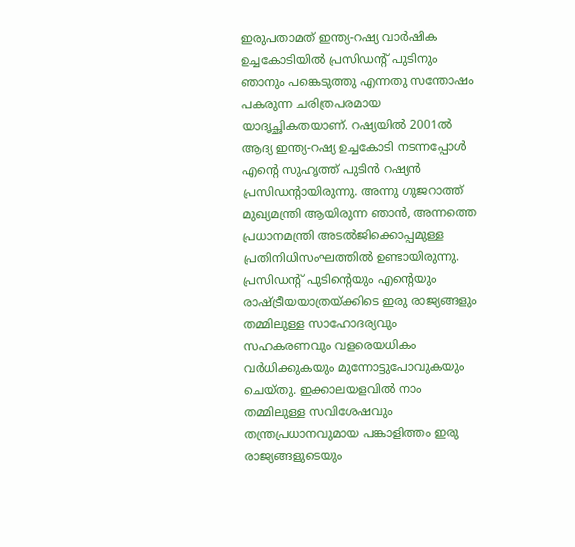ഇരുപതാമത് ഇന്ത്യ-റഷ്യ വാര്‍ഷിക ഉച്ചകോടിയില്‍ പ്രസിഡന്റ് പുടിനും ഞാനും പങ്കെടുത്തു എന്നതു സന്തോഷം പകരുന്ന ചരിത്രപരമായ യാദൃച്ഛികതയാണ്. റഷ്യയില്‍ 2001ല്‍ ആദ്യ ഇന്ത്യ-റഷ്യ ഉച്ചകോടി നടന്നപ്പോള്‍ എന്റെ സുഹൃത്ത് പുടിന്‍ റഷ്യന്‍ പ്രസിഡന്റായിരുന്നു. അന്നു ഗുജറാത്ത് മുഖ്യമന്ത്രി ആയിരുന്ന ഞാന്‍, അന്നത്തെ പ്രധാനമന്ത്രി അടല്‍ജിക്കൊപ്പമുള്ള പ്രതിനിധിസംഘത്തില്‍ ഉണ്ടായിരുന്നു. പ്രസിഡന്റ് പുടിന്റെയും എന്റെയും രാഷ്ട്രീയയാത്രയ്ക്കിടെ ഇരു രാജ്യങ്ങളും തമ്മിലുള്ള സാഹോദര്യവും സഹകരണവും വളരെയധികം വര്‍ധിക്കുകയും മുന്നോട്ടുപോവുകയും ചെയ്തു. ഇക്കാലയളവില്‍ നാം തമ്മിലുള്ള സവിശേഷവും തന്ത്രപ്രധാനവുമായ പങ്കാളിത്തം ഇരു രാജ്യങ്ങളുടെയും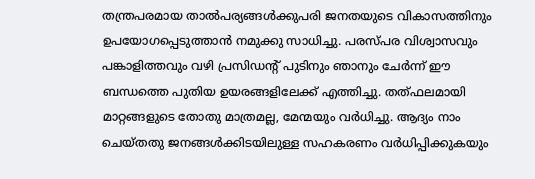തന്ത്രപരമായ താല്‍പര്യങ്ങള്‍ക്കുപരി ജനതയുടെ വികാസത്തിനും ഉപയോഗപ്പെടുത്താന്‍ നമുക്കു സാധിച്ചു. പരസ്പര വിശ്വാസവും പങ്കാളിത്തവും വഴി പ്രസിഡന്റ് പുടിനും ഞാനും ചേര്‍ന്ന് ഈ ബന്ധത്തെ പുതിയ ഉയരങ്ങളിലേക്ക് എത്തിച്ചു. തത്ഫലമായി മാറ്റങ്ങളുടെ തോതു മാത്രമല്ല, മേന്മയും വര്‍ധിച്ചു. ആദ്യം നാം ചെയ്തതു ജനങ്ങള്‍ക്കിടയിലുള്ള സഹകരണം വര്‍ധിപ്പിക്കുകയും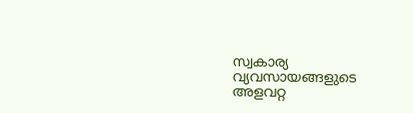സ്വകാര്യ വ്യവസായങ്ങളുടെ അളവറ്റ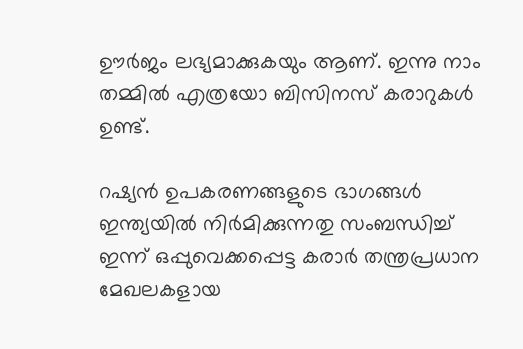ഊര്‍ജം ലഭ്യമാക്കുകയും ആണ്. ഇന്നു നാം തമ്മില്‍ എത്രയോ ബിസിനസ് കരാറുകള്‍ ഉണ്ട്.

റഷ്യന്‍ ഉപകരണങ്ങളുടെ ഭാഗങ്ങള്‍ ഇന്ത്യയില്‍ നിര്‍മിക്കുന്നതു സംബന്ധിച്ച് ഇന്ന് ഒപ്പുവെക്കപ്പെട്ട കരാര്‍ തന്ത്രപ്രധാന മേഖലകളായ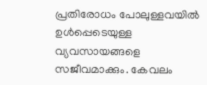പ്രതിരോധം പോലുള്ളവയില്‍ ഉള്‍പ്പെടെയുള്ള വ്യവസായങ്ങളെ സജീവമാക്കും. കേവലം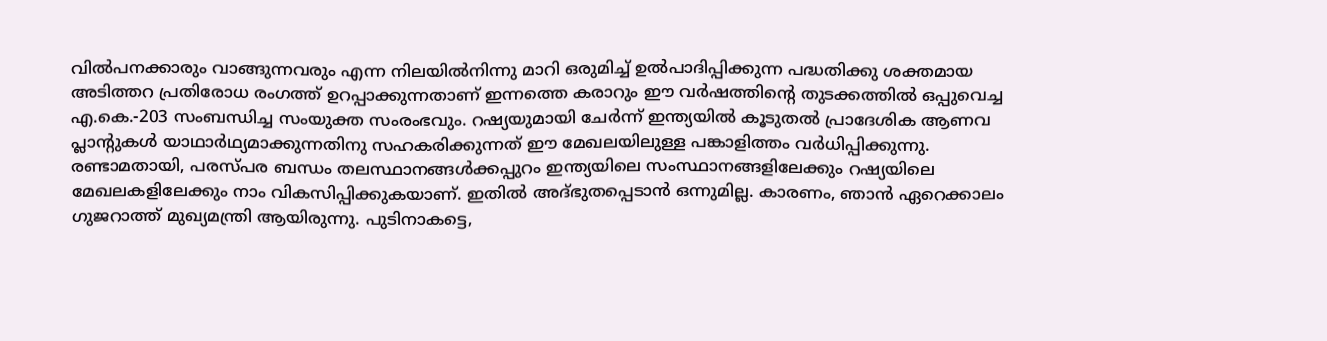വില്‍പനക്കാരും വാങ്ങുന്നവരും എന്ന നിലയില്‍നിന്നു മാറി ഒരുമിച്ച് ഉല്‍പാദിപ്പിക്കുന്ന പദ്ധതിക്കു ശക്തമായ അടിത്തറ പ്രതിരോധ രംഗത്ത് ഉറപ്പാക്കുന്നതാണ് ഇന്നത്തെ കരാറും ഈ വര്‍ഷത്തിന്റെ തുടക്കത്തില്‍ ഒപ്പുവെച്ച എ.കെ.-203 സംബന്ധിച്ച സംയുക്ത സംരംഭവും. റഷ്യയുമായി ചേര്‍ന്ന് ഇന്ത്യയില്‍ കൂടുതല്‍ പ്രാദേശിക ആണവ പ്ലാന്റുകള്‍ യാഥാര്‍ഥ്യമാക്കുന്നതിനു സഹകരിക്കുന്നത് ഈ മേഖലയിലുള്ള പങ്കാളിത്തം വര്‍ധിപ്പിക്കുന്നു. രണ്ടാമതായി, പരസ്പര ബന്ധം തലസ്ഥാനങ്ങള്‍ക്കപ്പുറം ഇന്ത്യയിലെ സംസ്ഥാനങ്ങളിലേക്കും റഷ്യയിലെ മേഖലകളിലേക്കും നാം വികസിപ്പിക്കുകയാണ്. ഇതില്‍ അദ്ഭുതപ്പെടാന്‍ ഒന്നുമില്ല. കാരണം, ഞാന്‍ ഏറെക്കാലം ഗുജറാത്ത് മുഖ്യമന്ത്രി ആയിരുന്നു. പുടിനാകട്ടെ,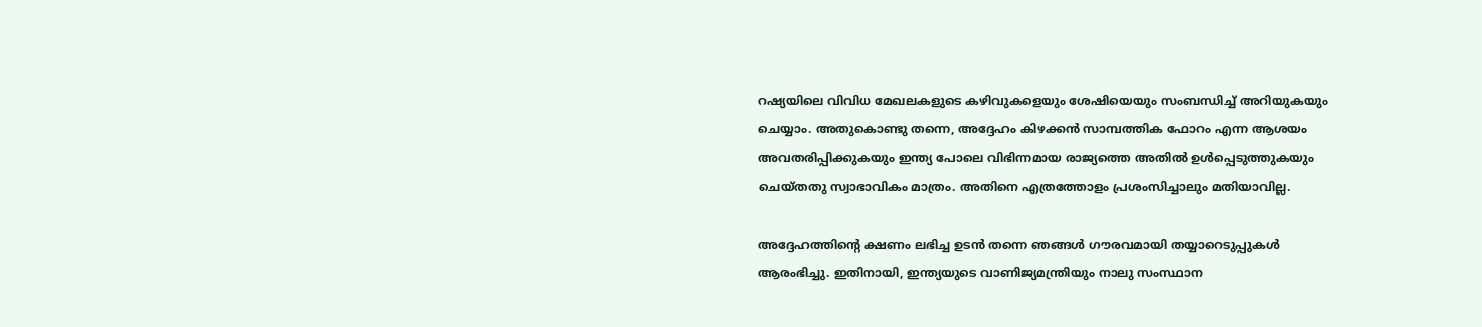റഷ്യയിലെ വിവിധ മേഖലകളുടെ കഴിവുകളെയും ശേഷിയെയും സംബന്ധിച്ച് അറിയുകയും ചെയ്യാം. അതുകൊണ്ടു തന്നെ, അദ്ദേഹം കിഴക്കന്‍ സാമ്പത്തിക ഫോറം എന്ന ആശയം അവതരിപ്പിക്കുകയും ഇന്ത്യ പോലെ വിഭിന്നമായ രാജ്യത്തെ അതില്‍ ഉള്‍പ്പെടുത്തുകയും ചെയ്തതു സ്വാഭാവികം മാത്രം. അതിനെ എത്രത്തോളം പ്രശംസിച്ചാലും മതിയാവില്ല.

അദ്ദേഹത്തിന്റെ ക്ഷണം ലഭിച്ച ഉടന്‍ തന്നെ ഞങ്ങള്‍ ഗൗരവമായി തയ്യാറെടുപ്പുകള്‍ ആരംഭിച്ചു. ഇതിനായി, ഇന്ത്യയുടെ വാണിജ്യമന്ത്രിയും നാലു സംസ്ഥാന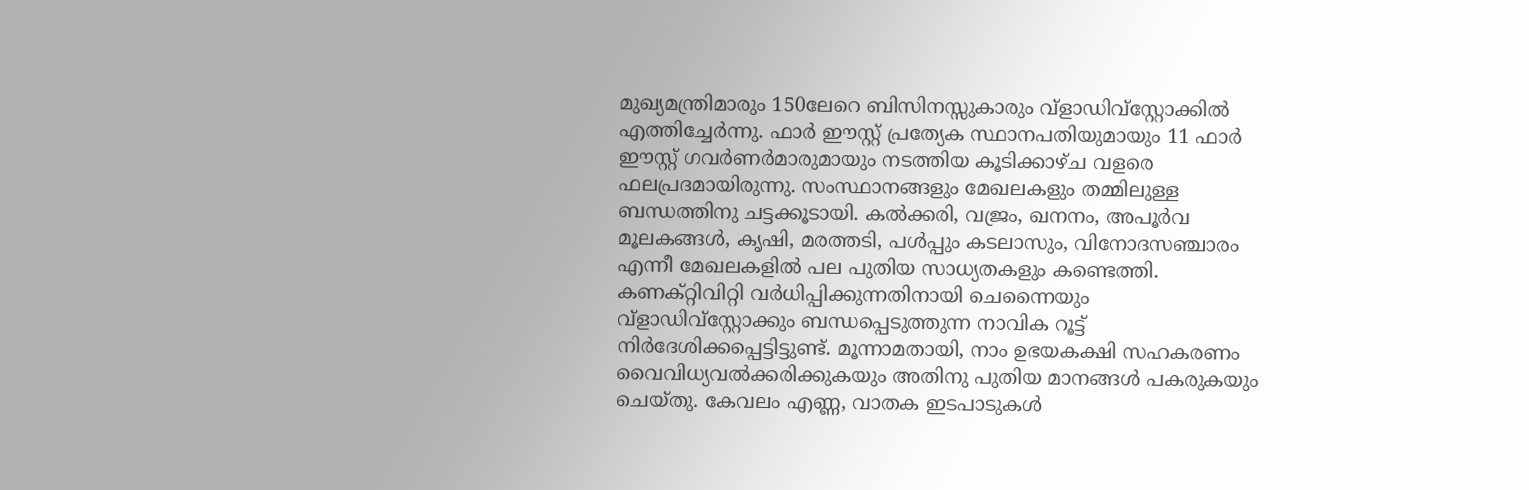മുഖ്യമന്ത്രിമാരും 150ലേറെ ബിസിനസ്സുകാരും വ്‌ളാഡിവ്‌സ്റ്റോക്കില്‍ എത്തിച്ചേര്‍ന്നു. ഫാര്‍ ഈസ്റ്റ് പ്രത്യേക സ്ഥാനപതിയുമായും 11 ഫാര്‍ ഈസ്റ്റ് ഗവര്‍ണര്‍മാരുമായും നടത്തിയ കൂടിക്കാഴ്ച വളരെ ഫലപ്രദമായിരുന്നു. സംസ്ഥാനങ്ങളും മേഖലകളും തമ്മിലുള്ള ബന്ധത്തിനു ചട്ടക്കൂടായി. കല്‍ക്കരി, വജ്രം, ഖനനം, അപൂര്‍വ മൂലകങ്ങള്‍, കൃഷി, മരത്തടി, പള്‍പ്പും കടലാസും, വിനോദസഞ്ചാരം എന്നീ മേഖലകളില്‍ പല പുതിയ സാധ്യതകളും കണ്ടെത്തി. കണക്റ്റിവിറ്റി വര്‍ധിപ്പിക്കുന്നതിനായി ചെന്നൈയും വ്‌ളാഡിവ്‌സ്റ്റോക്കും ബന്ധപ്പെടുത്തുന്ന നാവിക റൂട്ട് നിര്‍ദേശിക്കപ്പെട്ടിട്ടുണ്ട്. മൂന്നാമതായി, നാം ഉഭയകക്ഷി സഹകരണം വൈവിധ്യവല്‍ക്കരിക്കുകയും അതിനു പുതിയ മാനങ്ങള്‍ പകരുകയും ചെയ്തു. കേവലം എണ്ണ, വാതക ഇടപാടുകള്‍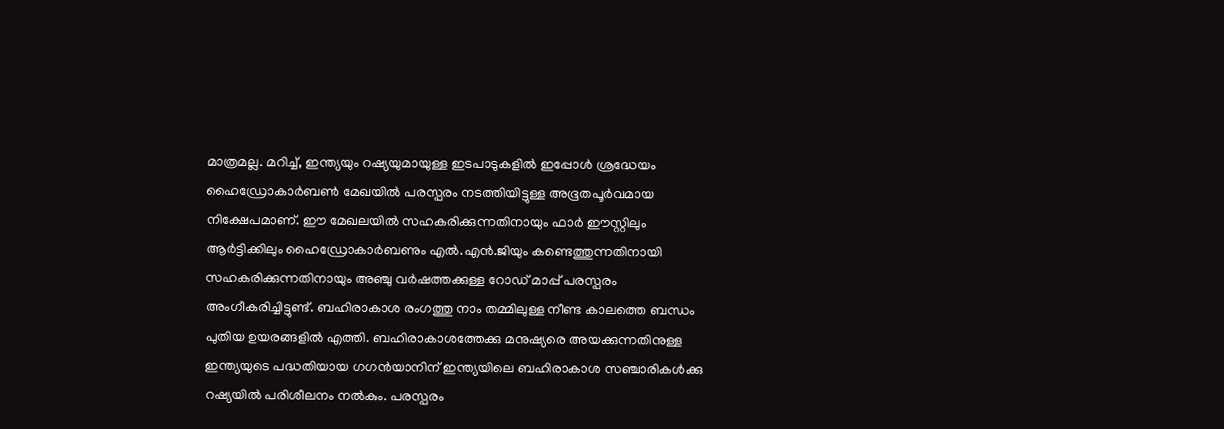മാത്രമല്ല. മറിച്ച്, ഇന്ത്യയും റഷ്യയുമായുള്ള ഇടപാടുകളില്‍ ഇപ്പോള്‍ ശ്രദ്ധേയം ഹൈഡ്രോകാര്‍ബണ്‍ മേഖയില്‍ പരസ്പരം നടത്തിയിട്ടുള്ള അഭൂതപൂര്‍വമായ നിക്ഷേപമാണ്. ഈ മേഖലയില്‍ സഹകരിക്കുന്നതിനായും ഫാര്‍ ഈസ്റ്റിലും ആര്‍ട്ടിക്കിലും ഹൈഡ്രോകാര്‍ബണും എല്‍.എന്‍.ജിയും കണ്ടെത്തുന്നതിനായി സഹകരിക്കുന്നതിനായും അഞ്ചു വര്‍ഷത്തക്കുള്ള റോഡ് മാപ്പ് പരസ്പരം അംഗീകരിച്ചിട്ടുണ്ട്. ബഹിരാകാശ രംഗത്തു നാം തമ്മിലുള്ള നീണ്ട കാലത്തെ ബന്ധം പുതിയ ഉയരങ്ങളില്‍ എത്തി. ബഹിരാകാശത്തേക്കു മനുഷ്യരെ അയക്കുന്നതിനുള്ള ഇന്ത്യയുടെ പദ്ധതിയായ ഗഗന്‍യാനിന് ഇന്ത്യയിലെ ബഹിരാകാശ സഞ്ചാരികള്‍ക്കു റഷ്യയില്‍ പരിശീലനം നല്‍കും. പരസ്പരം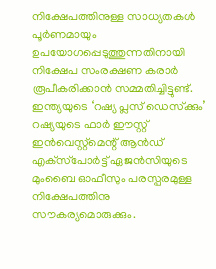നിക്ഷേപത്തിനുള്ള സാധ്യതകള്‍ പൂര്‍ണമായും ഉപയോഗപ്പെടുത്തുന്നതിനായി നിക്ഷേപ സംരക്ഷണ കരാര്‍ രൂപീകരിക്കാന്‍ സമ്മതിച്ചിട്ടുണ്ട്. ഇന്ത്യയുടെ ‘റഷ്യ പ്ലസ് ഡെസ്‌ക്കും’ റഷ്യയുടെ ഫാര്‍ ഈസ്റ്റ് ഇന്‍വെസ്റ്റ്‌മെന്റ് ആന്‍ഡ് എക്‌സ്‌പോര്‍ട്ട് ഏജന്‍സിയുടെ മുംബൈ ഓഫീസും പരസ്പരമുള്ള നിക്ഷേപത്തിനു സൗകര്യമൊരുക്കും.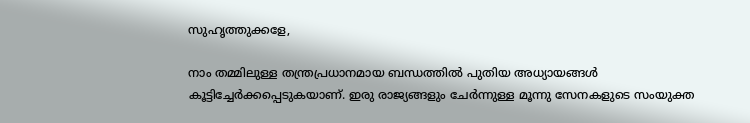സുഹൃത്തുക്കളേ,

നാം തമ്മിലുള്ള തന്ത്രപ്രധാനമായ ബന്ധത്തില്‍ പുതിയ അധ്യായങ്ങള്‍ കൂട്ടിച്ചേര്‍ക്കപ്പെടുകയാണ്. ഇരു രാജ്യങ്ങളും ചേര്‍ന്നുള്ള മൂന്നു സേനകളുടെ സംയുക്ത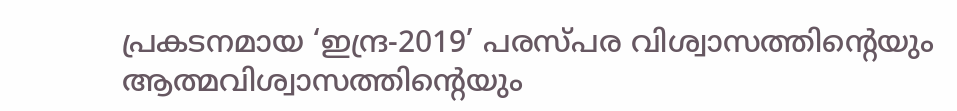പ്രകടനമായ ‘ഇന്ദ്ര-2019’ പരസ്പര വിശ്വാസത്തിന്റെയും ആത്മവിശ്വാസത്തിന്റെയും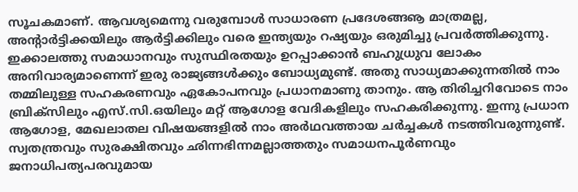സൂചകമാണ്. ആവശ്യമെന്നു വരുമ്പോള്‍ സാധാരണ പ്രദേശങ്ങൡ മാത്രമല്ല, അന്റാര്‍ട്ടിക്കയിലും ആര്‍ട്ടിക്കിലും വരെ ഇന്ത്യയും റഷ്യയും ഒരുമിച്ചു പ്രവര്‍ത്തിക്കുന്നു. ഇക്കാലത്തു സമാധാനവും സുസ്ഥിരതയും ഉറപ്പാക്കാന്‍ ബഹുധ്രുവ ലോകം അനിവാര്യമാണെന്ന് ഇരു രാജ്യങ്ങള്‍ക്കും ബോധ്യമുണ്ട്. അതു സാധ്യമാക്കുന്നതില്‍ നാം തമ്മിലുള്ള സഹകരണവും ഏകോപനവും പ്രധാനമാണു താനും. ആ തിരിച്ചറിവോടെ നാം ബ്രിക്‌സിലും എസ്.സി.ഒയിലും മറ്റ് ആഗോള വേദികളിലും സഹകരിക്കുന്നു. ഇന്നു പ്രധാന ആഗോള, മേഖലാതല വിഷയങ്ങളില്‍ നാം അര്‍ഥവത്തായ ചര്‍ച്ചകള്‍ നടത്തിവരുന്നുണ്ട്. സ്വതന്ത്രവും സുരക്ഷിതവും ഛിന്നഭിന്നമല്ലാത്തതും സമാധനപൂര്‍ണവും ജനാധിപത്യപരവുമായ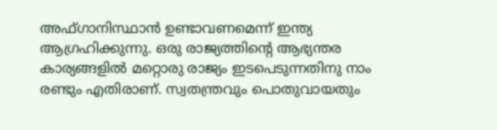അഫ്ഗാനിസ്ഥാന്‍ ഉണ്ടാവണമെന്ന് ഇന്ത്യ ആഗ്രഹിക്കുന്നു. ഒരു രാജ്യത്തിന്റെ ആഭ്യന്തര കാര്യങ്ങളില്‍ മറ്റൊരു രാജ്യം ഇടപെടുന്നതിനു നാം രണ്ടും എതിരാണ്. സ്വതന്ത്രവും പൊതുവായതും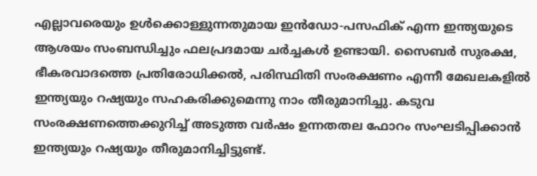എല്ലാവരെയും ഉള്‍ക്കൊള്ളുന്നതുമായ ഇന്‍ഡോ-പസഫിക് എന്ന ഇന്ത്യയുടെ ആശയം സംബന്ധിച്ചും ഫലപ്രദമായ ചര്‍ച്ചകള്‍ ഉണ്ടായി. സൈബര്‍ സുരക്ഷ, ഭീകരവാദത്തെ പ്രതിരോധിക്കല്‍, പരിസ്ഥിതി സംരക്ഷണം എന്നീ മേഖലകളില്‍ ഇന്ത്യയും റഷ്യയും സഹകരിക്കുമെന്നു നാം തീരുമാനിച്ചു. കടുവ സംരക്ഷണത്തെക്കുറിച്ച് അടുത്ത വര്‍ഷം ഉന്നതതല ഫോറം സംഘടിപ്പിക്കാന്‍ ഇന്ത്യയും റഷ്യയും തീരുമാനിച്ചിട്ടുണ്ട്.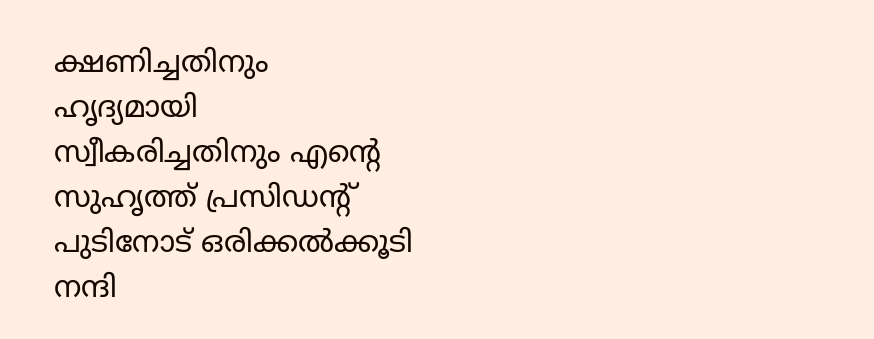ക്ഷണിച്ചതിനും ഹൃദ്യമായി സ്വീകരിച്ചതിനും എന്റെ സുഹൃത്ത് പ്രസിഡന്റ് പുടിനോട് ഒരിക്കല്‍ക്കൂടി നന്ദി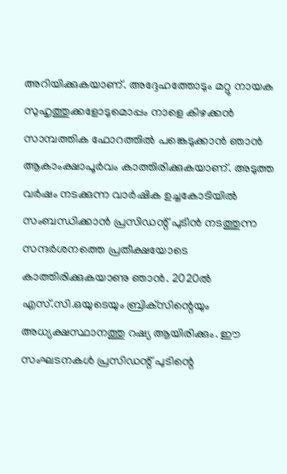അറിയിക്കുകയാണ്. അദ്ദേഹത്തോടും മറ്റു നായക സുഹൃത്തുക്കളോടുമൊപ്പം നാളെ കിഴക്കന്‍ സാമ്പത്തിക ഫോറത്തില്‍ പങ്കെടുക്കാന്‍ ഞാന്‍ ആകാംക്ഷാപൂര്‍വം കാത്തിരിക്കുകയാണ്. അടുത്ത വര്‍ഷം നടക്കുന്ന വാര്‍ഷിക ഉച്ചകോടിയില്‍ സംബന്ധിക്കാന്‍ പ്രസിഡന്റ് പുടിന്‍ നടത്തുന്ന സന്ദര്‍ശനത്തെ പ്രതീക്ഷയോടെ കാത്തിരിക്കുകയാണു ഞാന്‍. 2020ല്‍ എസ്.സി.ഒയുടെയും ബ്രിക്‌സിന്റെയും അധ്യക്ഷസ്ഥാനത്തു റഷ്യ ആയിരിക്കും. ഈ സംഘടനകള്‍ പ്രസിഡന്റ് പുടിന്റെ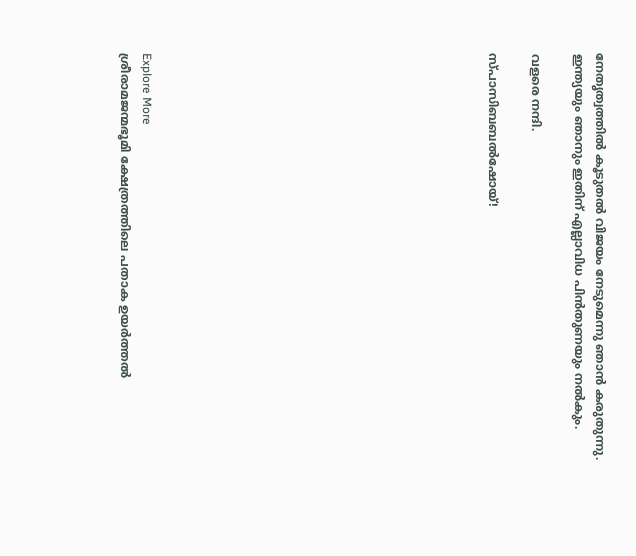നേതൃത്വത്തില്‍ കൂടുതല്‍ വിജയം നേടുമെന്നു ഞാന്‍ കരുതുന്നു. ഇന്ത്യയും ഞാനും ഇതിന് എല്ലാവിധ പിന്‍തുണയും നല്‍കും.

വളരെ നന്ദി.

സ്പാസിബബല്‍ഷോയ്!















Explore More
ശ്രീരാമജന്മഭൂമി ക്ഷേത്രത്തിലെ പതാക ഉയർത്തൽ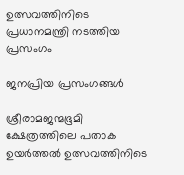ഉത്സവത്തിനിടെ പ്രധാനമന്ത്രി നടത്തിയ പ്രസംഗം

ജനപ്രിയ പ്രസംഗങ്ങൾ

ശ്രീരാമജന്മഭൂമി ക്ഷേത്രത്തിലെ പതാക ഉയർത്തൽ ഉത്സവത്തിനിടെ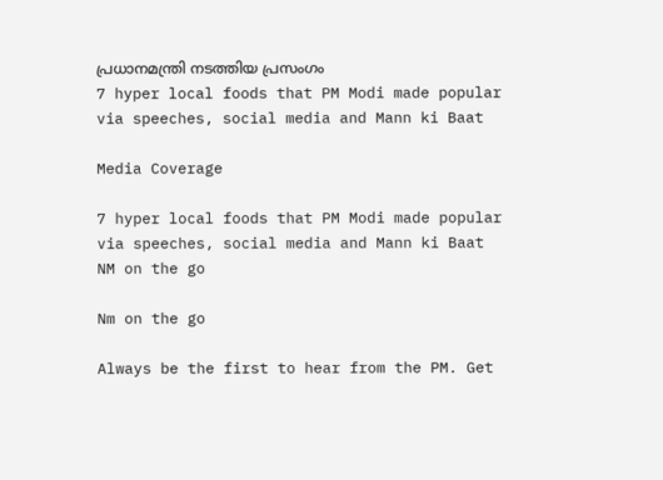പ്രധാനമന്ത്രി നടത്തിയ പ്രസംഗം
7 hyper local foods that PM Modi made popular via speeches, social media and Mann ki Baat

Media Coverage

7 hyper local foods that PM Modi made popular via speeches, social media and Mann ki Baat
NM on the go

Nm on the go

Always be the first to hear from the PM. Get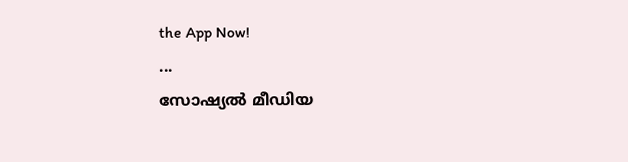the App Now!
...
സോഷ്യൽ മീഡിയ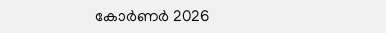കോർണർ 2026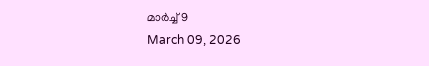മാർച്ച് 9
March 09, 2026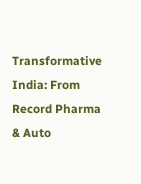Transformative India: From Record Pharma & Auto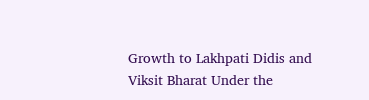Growth to Lakhpati Didis and Viksit Bharat Under the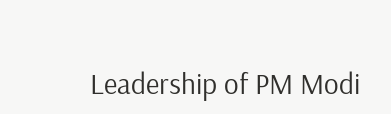Leadership of PM Modi